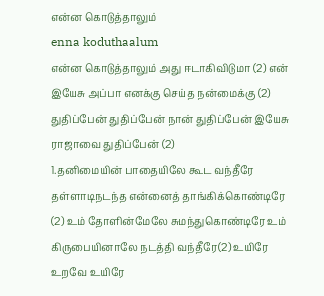என்ன கொடுத்தாலும்
enna koduthaalum
என்ன கொடுத்தாலும் அது ஈடாகிவிடுமா (2) என் இயேசு அப்பா எனக்கு செய்த நன்மைக்கு (2) துதிப்பேன் துதிப்பேன் நான் துதிப்பேன் இயேசு ராஜாவை துதிப்பேன் (2)
1.தனிமையின் பாதையிலே கூட வந்தீரே தள்ளாடிநடந்த என்னைத் தாங்கிக்கொண்டிரே (2) உம் தோளின்மேலே சுமந்துகொண்டிரே உம் கிருபையினாலே நடத்தி வந்தீரே(2) உயிரே உறவே உயிரே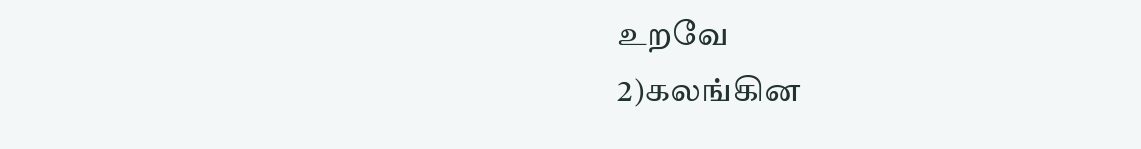உறவே
2)கலங்கின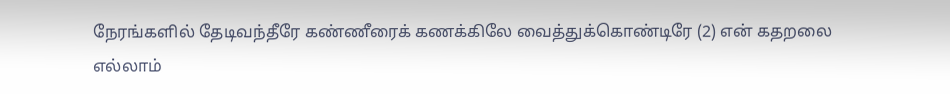நேரங்களில் தேடிவந்தீரே கண்ணீரைக் கணக்கிலே வைத்துக்கொண்டிரே (2) என் கதறலை எல்லாம்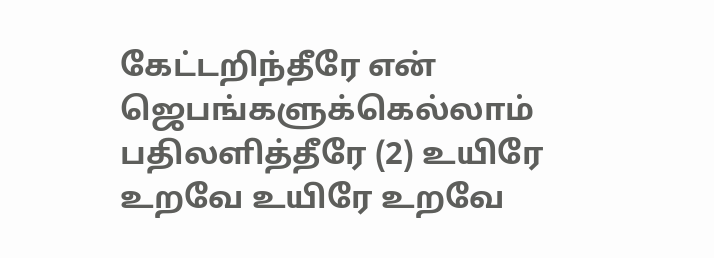கேட்டறிந்தீரே என் ஜெபங்களுக்கெல்லாம் பதிலளித்தீரே (2) உயிரே உறவே உயிரே உறவே